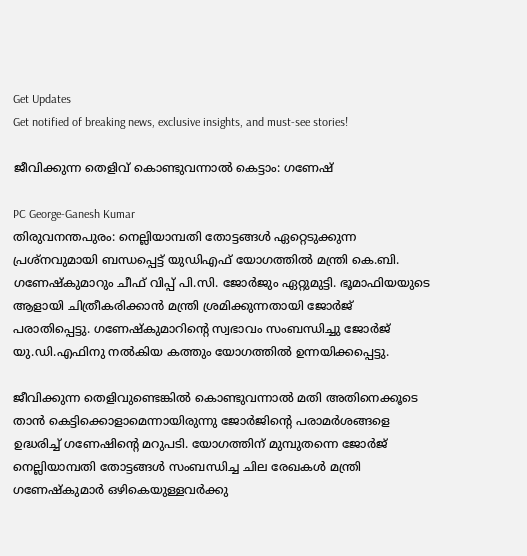Get Updates
Get notified of breaking news, exclusive insights, and must-see stories!

ജീവിക്കുന്ന തെളിവ് കൊണ്ടുവന്നാല്‍ കെട്ടാം: ഗണേഷ്

PC George-Ganesh Kumar
തിരുവനന്തപുരം: നെല്ലിയാമ്പതി തോട്ടങ്ങള്‍ ഏറ്റെടുക്കുന്ന പ്രശ്‌നവുമായി ബന്ധപ്പെട്ട് യുഡിഎഫ് യോഗത്തില്‍ മന്ത്രി കെ.ബി. ഗണേഷ്‌കുമാറും ചീഫ് വിപ്പ് പി.സി. ജോര്‍ജും ഏറ്റുമുട്ടി. ഭൂമാഫിയയുടെ ആളായി ചിത്രീകരിക്കാന്‍ മന്ത്രി ശ്രമിക്കുന്നതായി ജോര്‍ജ് പരാതിപ്പെട്ടു. ഗണേഷ്‌കുമാറിന്റെ സ്വഭാവം സംബന്ധിച്ചു ജോര്‍ജ് യു.ഡി.എഫിനു നല്‍കിയ കത്തും യോഗത്തില്‍ ഉന്നയിക്കപ്പെട്ടു.

ജീവിക്കുന്ന തെളിവുണ്ടെങ്കില്‍ കൊണ്ടുവന്നാല്‍ മതി അതിനെക്കൂടെ താന്‍ കെട്ടിക്കൊളാമെന്നായിരുന്നു ജോര്‍ജിന്റെ പരാമര്‍ശങ്ങളെ ഉദ്ധരിച്ച് ഗണേഷിന്റെ മറുപടി. യോഗത്തിന് മുമ്പുതന്നെ ജോര്‍ജ് നെല്ലിയാമ്പതി തോട്ടങ്ങള്‍ സംബന്ധിച്ച ചില രേഖകള്‍ മന്ത്രി ഗണേഷ്‌കുമാര്‍ ഒഴികെയുള്ളവര്‍ക്കു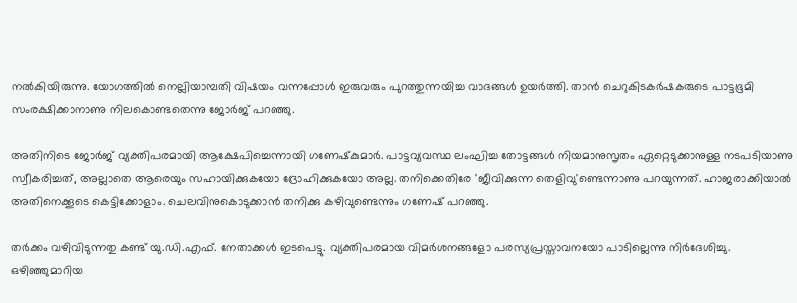നല്‍കിയിരുന്നു. യോഗത്തില്‍ നെല്ലിയാമ്പതി വിഷയം വന്നപ്പോള്‍ ഇരുവരും പുറത്തുന്നയിച്ച വാദങ്ങള്‍ ഉയര്‍ത്തി. താന്‍ ചെറുകിടകര്‍ഷകരുടെ പാട്ടഭൂമി സംരക്ഷിക്കാനാണു നിലകൊണ്ടതെന്നു ജോര്‍ജ് പറഞ്ഞു.

അതിനിടെ ജോര്‍ജ് വ്യക്തിപരമായി ആക്ഷേപിച്ചെന്നായി ഗണേഷ്‌കുമാര്‍. പാട്ടവ്യവസ്ഥ ലംഘിച്ച തോട്ടങ്ങള്‍ നിയമാനുസൃതം ഏറ്റെടുക്കാനുള്ള നടപടിയാണു സ്വീകരിച്ചത്, അല്ലാതെ ആരെയും സഹായിക്കുകയോ ദ്രോഹിക്കുകയോ അല്ല. തനിക്കെതിരേ 'ജീവിക്കുന്ന തെളിവു'ണ്ടെന്നാണു പറയുന്നത്. ഹാജരാക്കിയാല്‍ അതിനെക്കൂടെ കെട്ടിക്കോളാം. ചെലവിനുകൊടുക്കാന്‍ തനിക്കു കഴിവുണ്ടെന്നും ഗണേഷ് പറഞ്ഞു.

തര്‍ക്കം വഴിവിടുന്നതു കണ്ട് യു.ഡി.എഫ്. നേതാക്കള്‍ ഇടപെട്ടു. വ്യക്തിപരമായ വിമര്‍ശനങ്ങളോ പരസ്യപ്രസ്താവനയോ പാടില്ലെന്നു നിര്‍ദേശിച്ചു. ഒഴിഞ്ഞുമാറിയ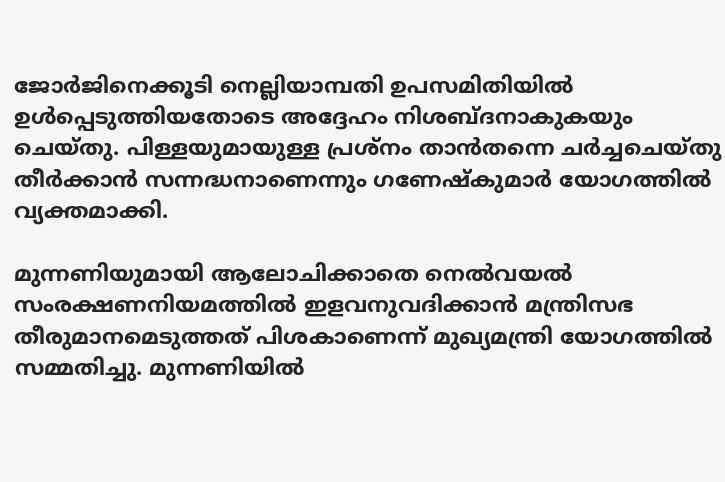ജോര്‍ജിനെക്കൂടി നെല്ലിയാമ്പതി ഉപസമിതിയില്‍ ഉള്‍പ്പെടുത്തിയതോടെ അദ്ദേഹം നിശബ്ദനാകുകയും ചെയ്തു. പിള്ളയുമായുള്ള പ്രശ്‌നം താന്‍തന്നെ ചര്‍ച്ചചെയ്തു തീര്‍ക്കാന്‍ സന്നദ്ധനാണെന്നും ഗണേഷ്‌കുമാര്‍ യോഗത്തില്‍ വ്യക്തമാക്കി.

മുന്നണിയുമായി ആലോചിക്കാതെ നെല്‍വയല്‍ സംരക്ഷണനിയമത്തില്‍ ഇളവനുവദിക്കാന്‍ മന്ത്രിസഭ തീരുമാനമെടുത്തത് പിശകാണെന്ന് മുഖ്യമന്ത്രി യോഗത്തില്‍ സമ്മതിച്ചു. മുന്നണിയില്‍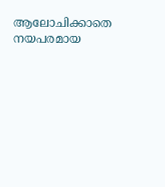ആലോചിക്കാതെ നയപരമായ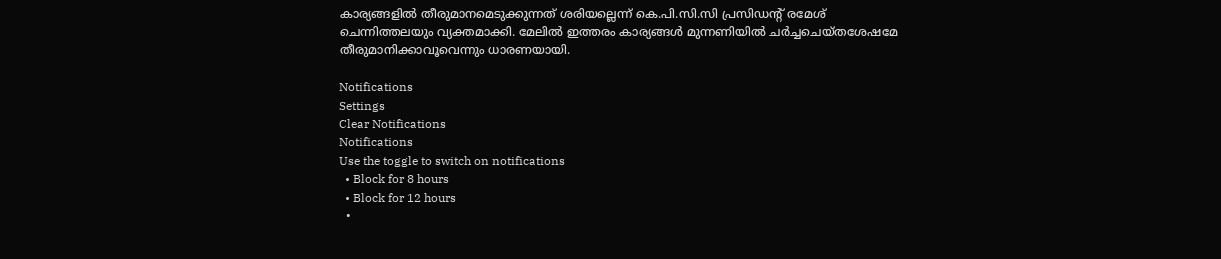കാര്യങ്ങളില്‍ തീരുമാനമെടുക്കുന്നത് ശരിയല്ലെന്ന് കെ.പി.സി.സി പ്രസിഡന്റ് രമേശ് ചെന്നിത്തലയും വ്യക്തമാക്കി. മേലില്‍ ഇത്തരം കാര്യങ്ങള്‍ മുന്നണിയില്‍ ചര്‍ച്ചചെയ്തശേഷമേ തീരുമാനിക്കാവൂവെന്നും ധാരണയായി.

Notifications
Settings
Clear Notifications
Notifications
Use the toggle to switch on notifications
  • Block for 8 hours
  • Block for 12 hours
  •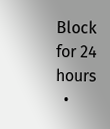Block for 24 hours
  •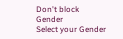Don't block
Gender
Select your Gender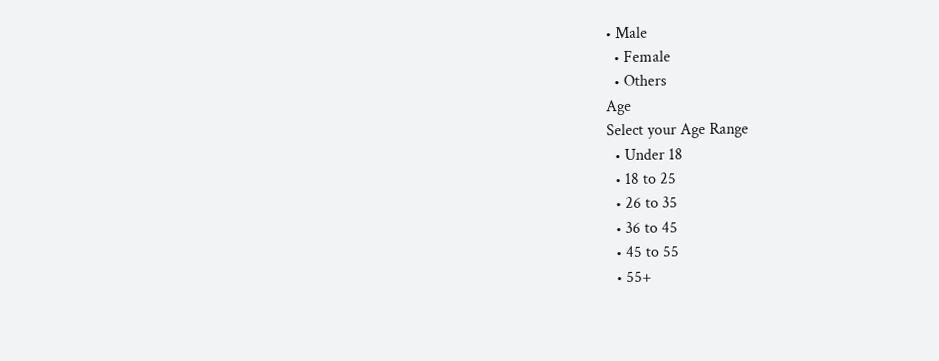• Male
  • Female
  • Others
Age
Select your Age Range
  • Under 18
  • 18 to 25
  • 26 to 35
  • 36 to 45
  • 45 to 55
  • 55+